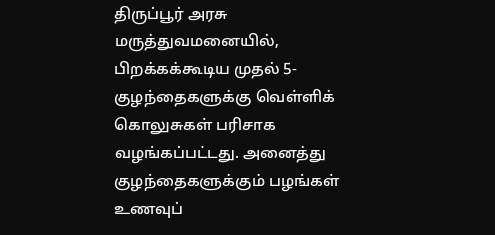திருப்பூர் அரசு மருத்துவமனையில், பிறக்கக்கூடிய முதல் 5-குழந்தைகளுக்கு வெள்ளிக் கொலுசுகள் பரிசாக வழங்கப்பட்டது. அனைத்து குழந்தைகளுக்கும் பழங்கள் உணவுப்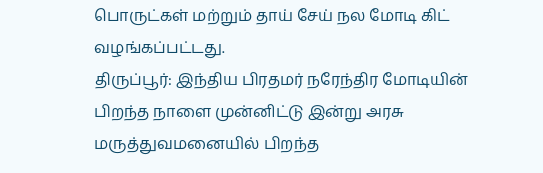பொருட்கள் மற்றும் தாய் சேய் நல மோடி கிட் வழங்கப்பட்டது.
திருப்பூர்: இந்திய பிரதமர் நரேந்திர மோடியின் பிறந்த நாளை முன்னிட்டு இன்று அரசு மருத்துவமனையில் பிறந்த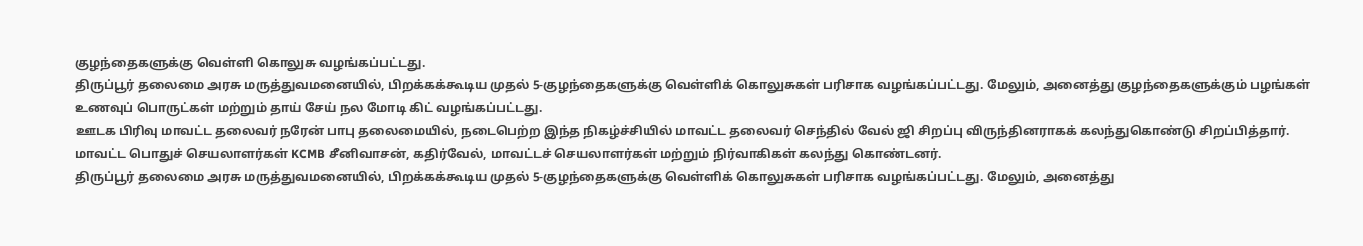குழந்தைகளுக்கு வெள்ளி கொலுசு வழங்கப்பட்டது.
திருப்பூர் தலைமை அரசு மருத்துவமனையில், பிறக்கக்கூடிய முதல் 5-குழந்தைகளுக்கு வெள்ளிக் கொலுசுகள் பரிசாக வழங்கப்பட்டது. மேலும், அனைத்து குழந்தைகளுக்கும் பழங்கள் உணவுப் பொருட்கள் மற்றும் தாய் சேய் நல மோடி கிட் வழங்கப்பட்டது.
ஊடக பிரிவு மாவட்ட தலைவர் நரேன் பாபு தலைமையில், நடைபெற்ற இந்த நிகழ்ச்சியில் மாவட்ட தலைவர் செந்தில் வேல் ஜி சிறப்பு விருந்தினராகக் கலந்துகொண்டு சிறப்பித்தார்.
மாவட்ட பொதுச் செயலாளர்கள் KCMB சீனிவாசன், கதிர்வேல், மாவட்டச் செயலாளர்கள் மற்றும் நிர்வாகிகள் கலந்து கொண்டனர்.
திருப்பூர் தலைமை அரசு மருத்துவமனையில், பிறக்கக்கூடிய முதல் 5-குழந்தைகளுக்கு வெள்ளிக் கொலுசுகள் பரிசாக வழங்கப்பட்டது. மேலும், அனைத்து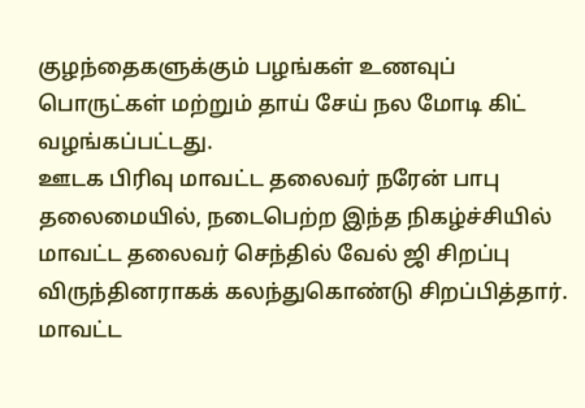குழந்தைகளுக்கும் பழங்கள் உணவுப் பொருட்கள் மற்றும் தாய் சேய் நல மோடி கிட் வழங்கப்பட்டது.
ஊடக பிரிவு மாவட்ட தலைவர் நரேன் பாபு தலைமையில், நடைபெற்ற இந்த நிகழ்ச்சியில் மாவட்ட தலைவர் செந்தில் வேல் ஜி சிறப்பு விருந்தினராகக் கலந்துகொண்டு சிறப்பித்தார்.
மாவட்ட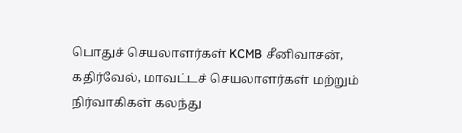பொதுச் செயலாளர்கள் KCMB சீனிவாசன், கதிர்வேல், மாவட்டச் செயலாளர்கள் மற்றும் நிர்வாகிகள் கலந்து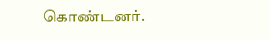கொண்டனர்.